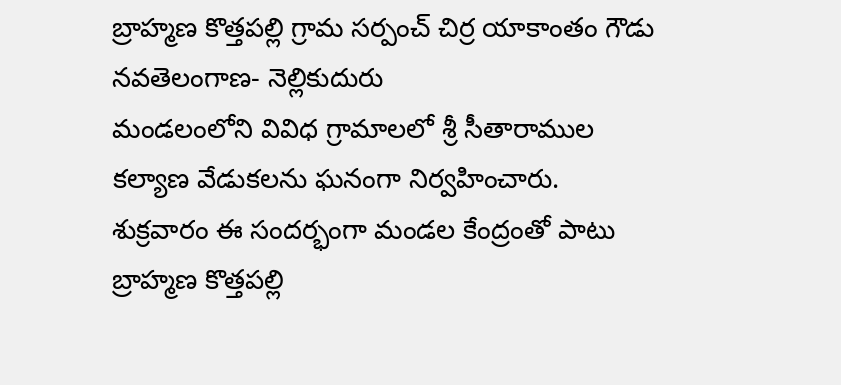బ్రాహ్మణ కొత్తపల్లి గ్రామ సర్పంచ్ చిర్ర యాకాంతం గౌడు
నవతెలంగాణ- నెల్లికుదురు
మండలంలోని వివిధ గ్రామాలలో శ్రీ సీతారాముల కల్యాణ వేడుకలను ఘనంగా నిర్వహించారు. శుక్రవారం ఈ సందర్భంగా మండల కేంద్రంతో పాటు బ్రాహ్మణ కొత్తపల్లి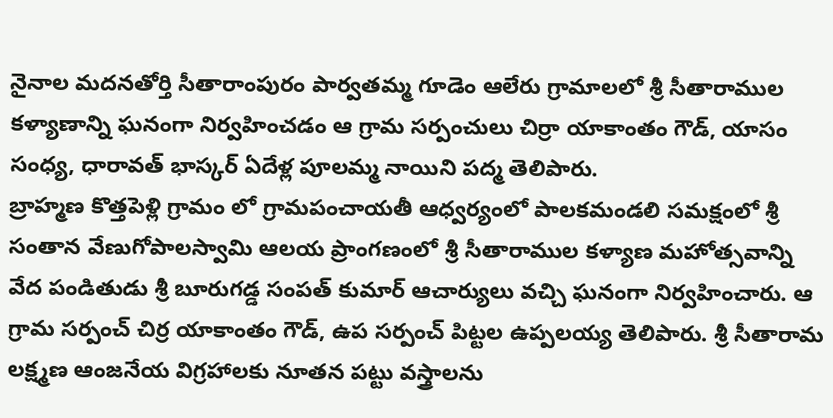నైనాల మదనతోర్తి సీతారాంపురం పార్వతమ్మ గూడెం ఆలేరు గ్రామాలలో శ్రీ సీతారాముల కళ్యాణాన్ని ఘనంగా నిర్వహించడం ఆ గ్రామ సర్పంచులు చిర్రా యాకాంతం గౌడ్, యాసం సంధ్య, ధారావత్ భాస్కర్ ఏదేళ్ల పూలమ్మ నాయిని పద్మ తెలిపారు.
బ్రాహ్మణ కొత్తపెళ్లి గ్రామం లో గ్రామపంచాయతీ ఆధ్వర్యంలో పాలకమండలి సమక్షంలో శ్రీ సంతాన వేణుగోపాలస్వామి ఆలయ ప్రాంగణంలో శ్రీ సీతారాముల కళ్యాణ మహోత్సవాన్ని వేద పండితుడు శ్రీ బూరుగడ్డ సంపత్ కుమార్ ఆచార్యులు వచ్చి ఘనంగా నిర్వహించారు. ఆ గ్రామ సర్పంచ్ చిర్ర యాకాంతం గౌడ్, ఉప సర్పంచ్ పిట్టల ఉప్పలయ్య తెలిపారు. శ్రీ సీతారామ లక్ష్మణ ఆంజనేయ విగ్రహాలకు నూతన పట్టు వస్త్రాలను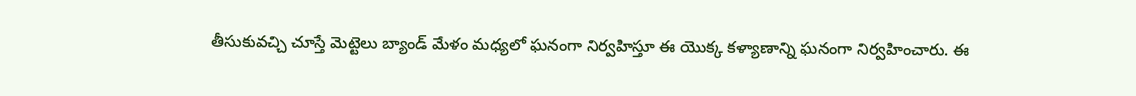తీసుకువచ్చి చూస్తే మెట్టెలు బ్యాండ్ మేళం మధ్యలో ఘనంగా నిర్వహిస్తూ ఈ యొక్క కళ్యాణాన్ని ఘనంగా నిర్వహించారు. ఈ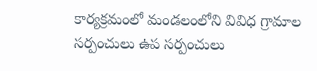కార్యక్రమంలో మండలంలోని వివిధ గ్రామాల సర్పంచులు ఉప సర్పంచులు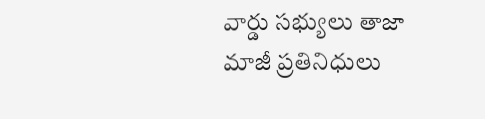వార్డు సభ్యులు తాజా మాజీ ప్రతినిధులు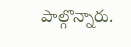పాల్గొన్నారు.